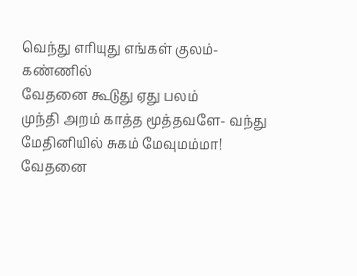வெந்து எரியுது எங்கள் குலம்- கண்ணில்
வேதனை கூடுது ஏது பலம்
முந்தி அறம் காத்த மூத்தவளே- வந்து
மேதினியில் சுகம் மேவுமம்மா!
வேதனை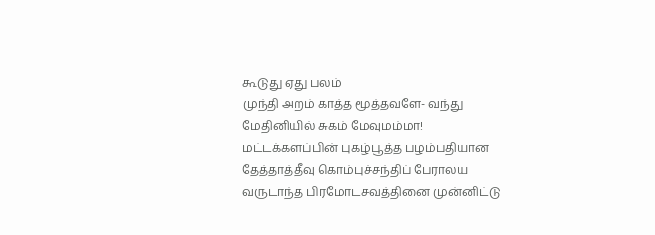கூடுது ஏது பலம்
முந்தி அறம் காத்த மூத்தவளே- வந்து
மேதினியில் சுகம் மேவுமம்மா!
மட்டக்களப்பின் புகழ்பூத்த பழம்பதியான தேத்தாத்தீவு கொம்புச்சந்திப் பேராலய வருடாந்த பிரமோடசவத்தினை முன்னிட்டு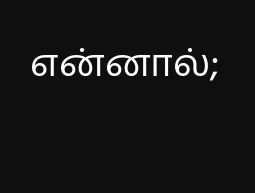என்னால்;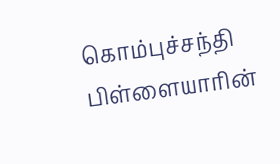கொம்புச்சந்தி பிள்ளையாரின்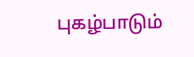புகழ்பாடும்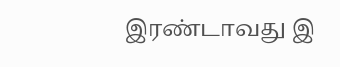இரண்டாவது இ